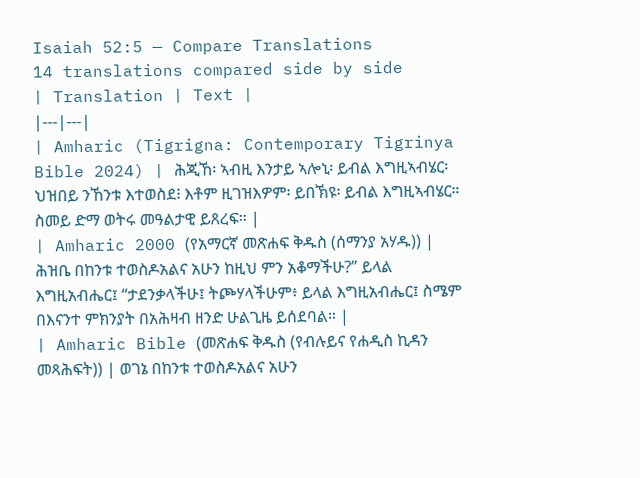Isaiah 52:5 — Compare Translations
14 translations compared side by side
| Translation | Text |
|---|---|
| Amharic (Tigrigna: Contemporary Tigrinya Bible 2024) | ሕጂኸ፡ ኣብዚ እንታይ ኣሎኒ፡ ይብል እግዚኣብሄር፡ ህዝበይ ንኸንቱ እተወስደ፧ እቶም ዚገዝእዎም፡ ይበኽዩ፡ ይብል እግዚኣብሄር። ስመይ ድማ ወትሩ መዓልታዊ ይጸረፍ። |
| Amharic 2000 (የአማርኛ መጽሐፍ ቅዱስ (ሰማንያ አሃዱ)) | ሕዝቤ በከንቱ ተወስዶአልና አሁን ከዚህ ምን አቆማችሁ?” ይላል እግዚአብሔር፤ “ታደንቃላችሁ፤ ትጮሃላችሁም፥ ይላል እግዚአብሔር፤ ስሜም በእናንተ ምክንያት በአሕዛብ ዘንድ ሁልጊዜ ይሰደባል። |
| Amharic Bible (መጽሐፍ ቅዱስ (የብሉይና የሐዲስ ኪዳን መጻሕፍት)) | ወገኔ በከንቱ ተወስዶአልና አሁን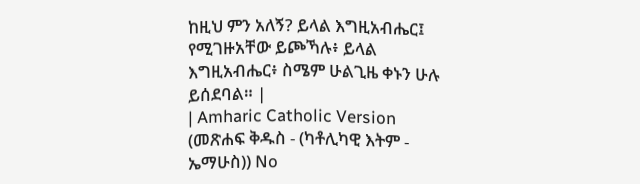ከዚህ ምን አለኝ? ይላል እግዚአብሔር፤ የሚገዙአቸው ይጮኻሉ፥ ይላል እግዚአብሔር፥ ስሜም ሁልጊዜ ቀኑን ሁሉ ይሰደባል። |
| Amharic Catholic Version (መጽሐፍ ቅዱስ - (ካቶሊካዊ እትም - ኤማሁስ)) No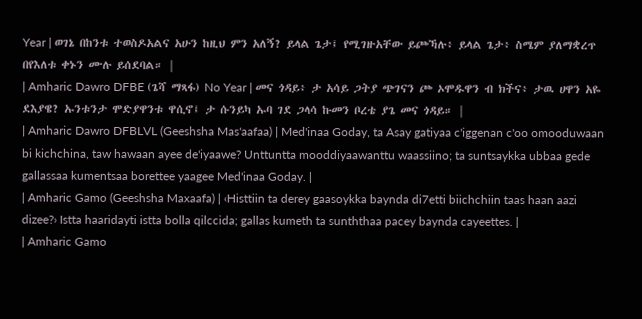Year | ወገኔ በከንቱ ተወስዶአልና አሁን ከዚህ ምን አለኝ? ይላል ጌታ፤ የሚገዙአቸው ይጮኻሉ፥ ይላል ጌታ፥ ስሜም ያለማቋረጥ በየእለቱ ቀኑን ሙሉ ይሰደባል። |
| Amharic Dawro DFBE (ጌሻ ማጻፋ) No Year | መና ጎዳይ፥ ታ አሳይ ጋትያ ጭገናን ጮ ኦሞዱዋን ብ ክችና፥ ታዉ ሀዋን አዬ ደእያዌ? ኡንቱንታ ሞድያዋንቱ ዋሲኖ፤ ታ ሱንይካ ኡባ ገደ ጋላሳ ኩመን ቦረቴ ያጌ መና ጎዳይ። |
| Amharic Dawro DFBLVL (Geeshsha Mas'aafaa) | Med'inaa Goday, ta Asay gatiyaa c'iggenan c'oo omooduwaan bi kichchina, taw hawaan ayee de'iyaawe? Unttuntta mooddiyaawanttu waassiino; ta suntsaykka ubbaa gede gallassaa kumentsaa borettee yaagee Med'inaa Goday. |
| Amharic Gamo (Geeshsha Maxaafa) | ‹Histtiin ta derey gaasoykka baynda di7etti biichchiin taas haan aazi dizee?› Istta haaridayti istta bolla qilccida; gallas kumeth ta sunththaa pacey baynda cayeettes. |
| Amharic Gamo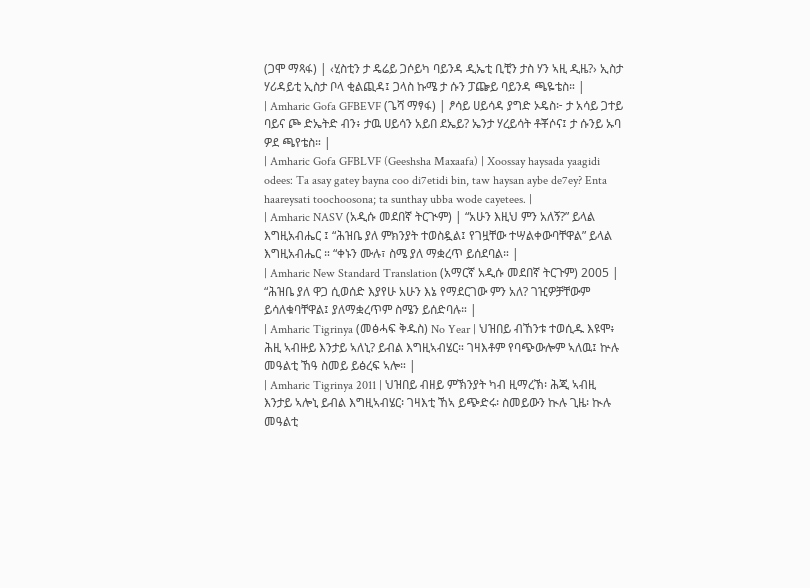(ጋሞ ማጻፋ) | ‹ሂስቲን ታ ዴሬይ ጋሶይካ ባይንዳ ዲኤቲ ቢቺን ታስ ሃን ኣዚ ዲዜ?› ኢስታ ሃሪዳይቲ ኢስታ ቦላ ቂልጪዳ፤ ጋላስ ኩሜ ታ ሱን ፓጬይ ባይንዳ ጫዬቴስ። |
| Amharic Gofa GFBEVF (ጌሻ ማፃፋ) | ፆሳይ ሀይሳዳ ያግድ ኦዴስ፦ ታ አሳይ ጋተይ ባይና ጮ ድኤትድ ብን፥ ታዉ ሀይሳን አይበ ደኤይ? ኤንታ ሃረይሳት ቶቾሶና፤ ታ ሱንይ ኡባ ዎደ ጫየቴስ። |
| Amharic Gofa GFBLVF (Geeshsha Maxaafa) | Xoossay haysada yaagidi odees: Ta asay gatey bayna coo di7etidi bin, taw haysan aybe de7ey? Enta haareysati toochoosona; ta sunthay ubba wode cayetees. |
| Amharic NASV (አዲሱ መደበኛ ትርጒም) | “አሁን እዚህ ምን አለኝ?” ይላል እግዚአብሔር ፤ “ሕዝቤ ያለ ምክንያት ተወስዷል፤ የገዟቸው ተሣልቀውባቸዋል” ይላል እግዚአብሔር ። “ቀኑን ሙሉ፣ ስሜ ያለ ማቋረጥ ይሰደባል። |
| Amharic New Standard Translation (አማርኛ አዲሱ መደበኛ ትርጉም) 2005 | “ሕዝቤ ያለ ዋጋ ሲወሰድ እያየሁ አሁን እኔ የማደርገው ምን አለ? ገዢዎቻቸውም ይሳለቁባቸዋል፤ ያለማቋረጥም ስሜን ይሰድባሉ። |
| Amharic Tigrinya (መፅሓፍ ቅዱስ) No Year | ህዝበይ ብኸንቱ ተወሲዱ እዩሞ፥ ሕዚ ኣብዙይ እንታይ ኣለኒ? ይብል እግዚኣብሄር። ገዛእቶም የባጭውሎም ኣለዉ፤ ኵሉ መዓልቲ ኸዓ ስመይ ይፅረፍ ኣሎ። |
| Amharic Tigrinya 2011 | ህዝበይ ብዘይ ምኽንያት ካብ ዚማረኽ፡ ሕጂ ኣብዚ እንታይ ኣሎኒ ይብል እግዚኣብሄር፡ ገዛእቲ ኸኣ ይጭድሩ፡ ስመይውን ኲሉ ጊዜ፡ ኲሉ መዓልቲ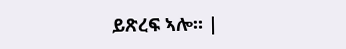ይጽረፍ ኣሎ። |